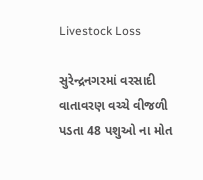Livestock Loss

સુરેન્દ્રનગરમાં વરસાદી વાતાવરણ વચ્ચે વીજળી પડતા 48 પશુઓ ના મોત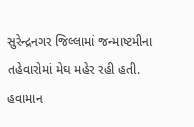સુરેન્દ્રનગર જિલ્લામાં જન્માષ્ટમીના તહેવારોમાં મેઘ મહેર રહી હતી. હવામાન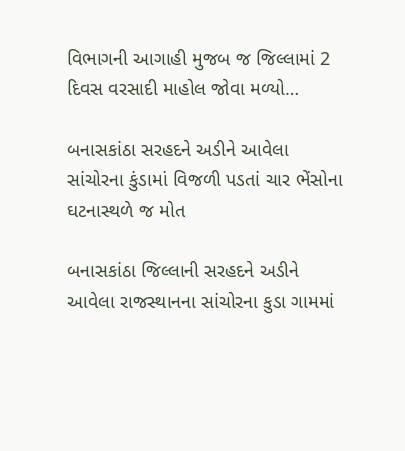વિભાગની આગાહી મુજબ જ જિલ્લામાં 2 દિવસ વરસાદી માહોલ જોવા મળ્યો…

બનાસકાંઠા સરહદને અડીને આવેલા સાંચોરના કુંડામાં વિજળી પડતાં ચાર ભેંસોના ઘટનાસ્થળે જ મોત

બનાસકાંઠા જિલ્લાની સરહદને અડીને આવેલા રાજસ્થાનના સાંચોરના કુડા ગામમાં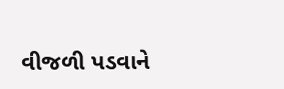વીજળી પડવાને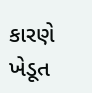કારણે ખેડૂત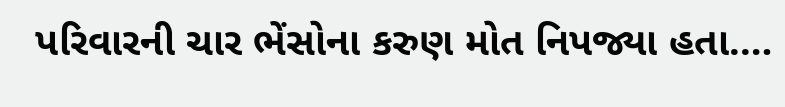પરિવારની ચાર ભેંસોના કરુણ મોત નિપજ્યા હતા.…